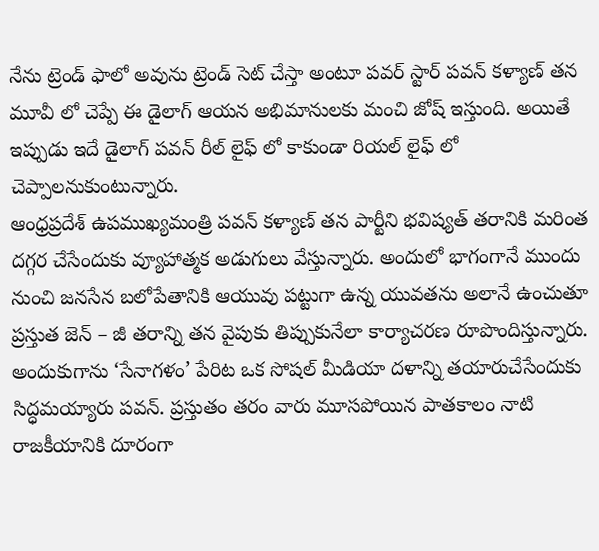నేను ట్రెండ్ ఫాలో అవును ట్రెండ్ సెట్ చేస్తా అంటూ పవర్ స్టార్ పవన్ కళ్యాణ్ తన మూవీ లో చెప్పే ఈ డైలాగ్ ఆయన అభిమానులకు మంచి జోష్ ఇస్తుంది. అయితే ఇప్పుడు ఇదే డైలాగ్ పవన్ రీల్ లైఫ్ లో కాకుండా రియల్ లైఫ్ లో చెప్పాలనుకుంటున్నారు.
ఆంధ్రప్రదేశ్ ఉపముఖ్యమంత్రి పవన్ కళ్యాణ్ తన పార్టీని భవిష్యత్ తరానికి మరింత దగ్గర చేసేందుకు వ్యూహాత్మక అడుగులు వేస్తున్నారు. అందులో భాగంగానే ముందు నుంచి జనసేన బలోపేతానికి ఆయువు పట్టుగా ఉన్న యువతను అలానే ఉంచుతూ ప్రస్తుత జెన్ – జీ తరాన్ని తన వైపుకు తిప్పుకునేలా కార్యాచరణ రూపొందిస్తున్నారు.
అందుకుగాను ‘సేనాగళం’ పేరిట ఒక సోషల్ మీడియా దళాన్ని తయారుచేసేందుకు సిద్ధమయ్యారు పవన్. ప్రస్తుతం తరం వారు మూసపోయిన పాతకాలం నాటి రాజకీయానికి దూరంగా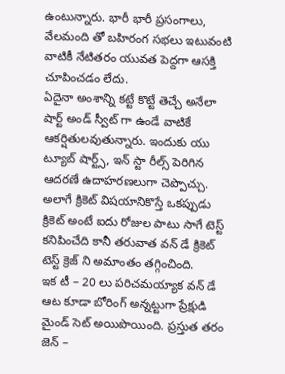ఉంటున్నారు. భారీ భారీ ప్రసంగాలు, వేలమంది తో బహిరంగ సభలు ఇటువంటి వాటికీ నేటితరం యువత పెద్దగా ఆసక్తి చూపించడం లేదు.
ఏదైనా అంశాన్ని కట్టే కొట్టే తెచ్చే అనేలా షార్ట్ అండ్ స్వీట్ గా ఉండే వాటికే ఆకర్షితులవుతున్నారు. ఇందుకు యు ట్యూబ్ షార్ట్స్, ఇన్ స్టా రీల్స్ పెరిగిన ఆదరణే ఉదాహరణలుగా చెప్పొచ్చు. అలాగే క్రికెట్ విషయానికొస్తే ఒకప్పుడు క్రికెట్ అంటే ఐదు రోజుల పాటు సాగే టెస్ట్ కనిపించేది కానీ తరువాత వన్ డే క్రికెట్ టెస్ట్ క్రెజ్ ని అమాంతం తగ్గించింది.
ఇక టీ – 20 లు పరిచమయ్యాక వన్ డే ఆట కూడా బోరింగ్ అన్నట్టుగా ప్రేక్షుడి మైండ్ సెట్ అయిపొయింది. ప్రస్తుత తరం జెన్ –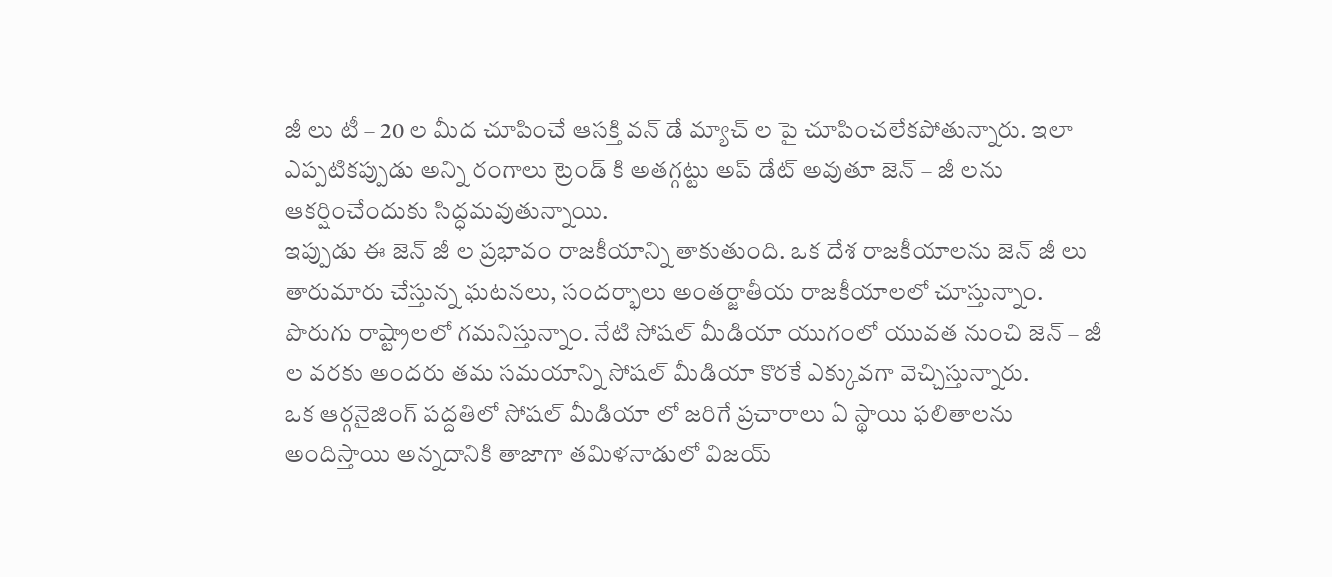జీ లు టీ – 20 ల మీద చూపించే ఆసక్తి వన్ డే మ్యాచ్ ల పై చూపించలేకపోతున్నారు. ఇలా ఎప్పటికప్పుడు అన్ని రంగాలు ట్రెండ్ కి అతగ్గట్టు అప్ డేట్ అవుతూ జెన్ – జీ లను ఆకర్షించేందుకు సిద్ధమవుతున్నాయి.
ఇప్పుడు ఈ జెన్ జీ ల ప్రభావం రాజకీయాన్ని తాకుతుంది. ఒక దేశ రాజకీయాలను జెన్ జీ లు తారుమారు చేస్తున్న ఘటనలు, సందర్భాలు అంతర్జాతీయ రాజకీయాలలో చూస్తున్నాం. పొరుగు రాష్ట్రాలలో గమనిస్తున్నాం. నేటి సోషల్ మీడియా యుగంలో యువత నుంచి జెన్ – జీ ల వరకు అందరు తమ సమయాన్ని సోషల్ మీడియా కొరకే ఎక్కువగా వెచ్చిస్తున్నారు.
ఒక ఆర్గనైజింగ్ పద్దతిలో సోషల్ మీడియా లో జరిగే ప్రచారాలు ఏ స్థాయి ఫలితాలను అందిస్తాయి అన్నదానికి తాజాగా తమిళనాడులో విజయ్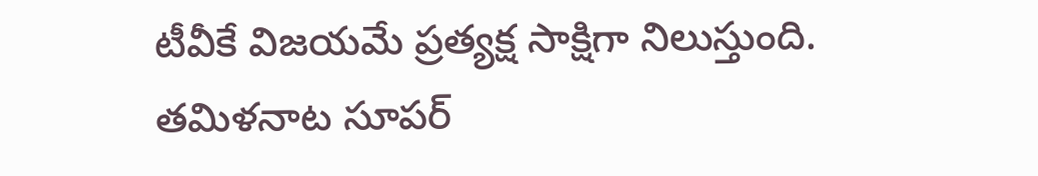టీవీకే విజయమే ప్రత్యక్ష సాక్షిగా నిలుస్తుంది. తమిళనాట సూపర్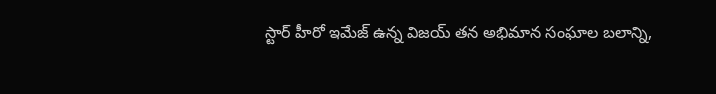స్టార్ హీరో ఇమేజ్ ఉన్న విజయ్ తన అభిమాన సంఘాల బలాన్ని,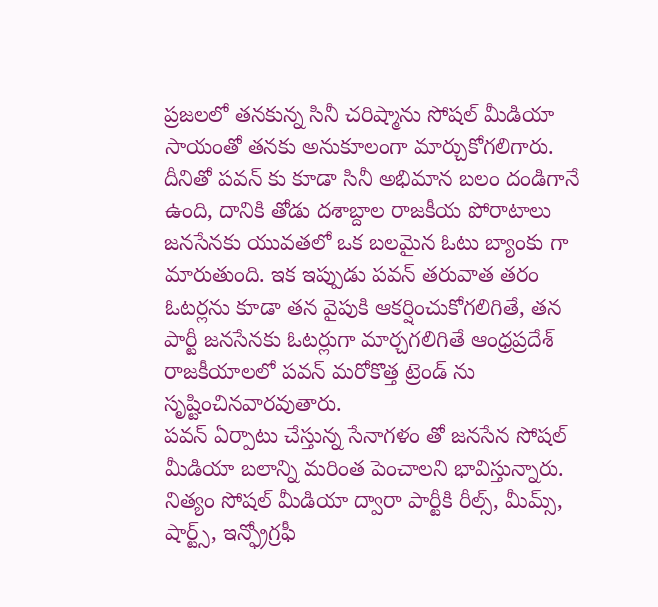ప్రజలలో తనకున్న సినీ చరిష్మాను సోషల్ మీడియా సాయంతో తనకు అనుకూలంగా మార్చుకోగలిగారు.
దీనితో పవన్ కు కూడా సినీ అభిమాన బలం దండిగానే ఉంది, దానికి తోడు దశాబ్దాల రాజకీయ పోరాటాలు జనసేనకు యువతలో ఒక బలమైన ఓటు బ్యాంకు గా మారుతుంది. ఇక ఇప్పుడు పవన్ తరువాత తరం ఓటర్లను కూడా తన వైపుకి ఆకర్షించుకోగలిగితే, తన పార్టీ జనసేనకు ఓటర్లుగా మార్చగలిగితే ఆంధ్రప్రదేశ్ రాజకీయాలలో పవన్ మరోకొత్త ట్రెండ్ ను సృష్టించినవారవుతారు.
పవన్ ఏర్పాటు చేస్తున్న సేనాగళం తో జనసేన సోషల్ మీడియా బలాన్ని మరింత పెంచాలని భావిస్తున్నారు. నిత్యం సోషల్ మీడియా ద్వారా పార్టీకి రీల్స్, మీమ్స్, షార్ట్స్, ఇన్ఫ్రోగ్రఫీ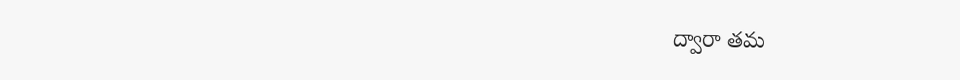ద్వారా తమ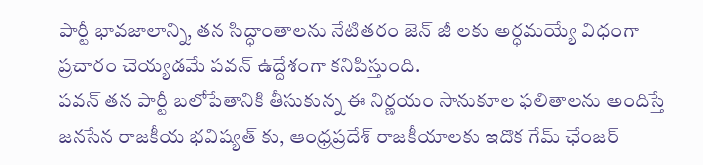పార్టీ భావజాలాన్ని, తన సిద్ధాంతాలను నేటితరం జెన్ జీ లకు అర్ధమయ్యే విధంగా ప్రచారం చెయ్యడమే పవన్ ఉద్దేశంగా కనిపిస్తుంది.
పవన్ తన పార్టీ బలోపేతానికి తీసుకున్న ఈ నిర్ణయం సానుకూల ఫలితాలను అందిస్తే జనసేన రాజకీయ భవిష్యత్ కు, ఆంధ్రప్రదేశ్ రాజకీయాలకు ఇదొక గేమ్ ఛేంజర్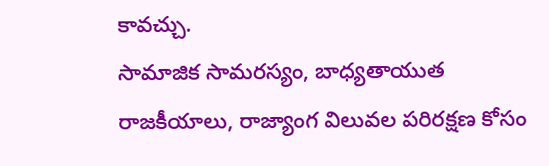కావచ్చు.
సామాజిక సామరస్యం, బాధ్యతాయుత రాజకీయాలు, రాజ్యాంగ విలువల పరిరక్షణ కోసం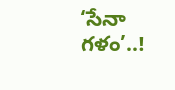‘సేనా గళం’..!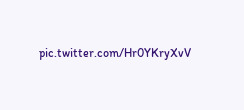pic.twitter.com/Hr0YKryXvV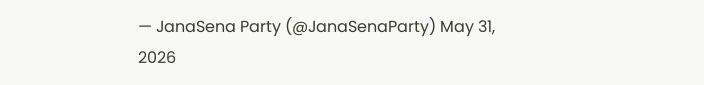— JanaSena Party (@JanaSenaParty) May 31, 2026